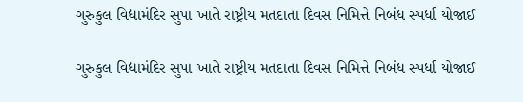ગુરુકુલ વિદ્યામંદિર સુપા ખાતે રાષ્ટ્રીય મતદાતા દિવસ નિમિત્તે નિબંધ સ્પર્ધા યોજાઈ

ગુરુકુલ વિદ્યામંદિર સુપા ખાતે રાષ્ટ્રીય મતદાતા દિવસ નિમિત્તે નિબંધ સ્પર્ધા યોજાઈ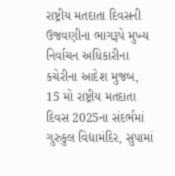રાષ્ટ્રીય મતદાતા દિવસની ઉજવણીના ભાગરૂપે મુખ્ય નિર્વાચન અધિકારીના કચેરીના આદેશ મુજબ, 15 મો રાષ્ટ્રીય મતદાતા દિવસ 2025ના સંદર્ભમાં ગુરુકુલ વિદ્યામંદિર, સુપામાં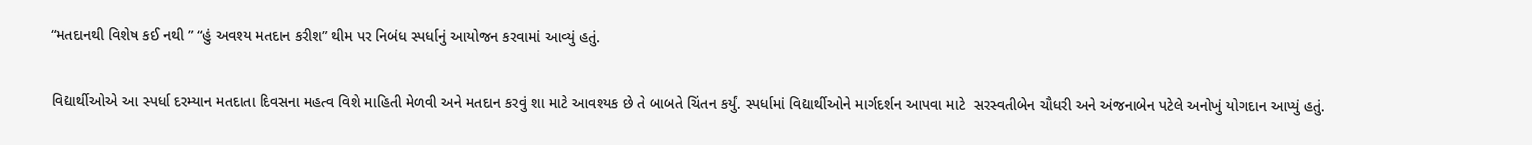“મતદાનથી વિશેષ કઈ નથી ” “હું અવશ્ય મતદાન કરીશ” થીમ પર નિબંધ સ્પર્ધાનું આયોજન કરવામાં આવ્યું હતું.

વિદ્યાર્થીઓએ આ સ્પર્ધા દરમ્યાન મતદાતા દિવસના મહત્વ વિશે માહિતી મેળવી અને મતદાન કરવું શા માટે આવશ્યક છે તે બાબતે ચિંતન કર્યું. સ્પર્ધામાં વિદ્યાર્થીઓને માર્ગદર્શન આપવા માટે  સરસ્વતીબેન ચૌધરી અને અંજનાબેન પટેલે અનોખું યોગદાન આપ્યું હતું.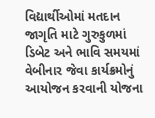વિદ્યાર્થીઓમાં મતદાન જાગૃતિ માટે ગુરુકુળમાં ડિબેટ અને ભાવિ સમયમાં વેબીનાર જેવા કાર્યક્રમોનું આયોજન કરવાની યોજના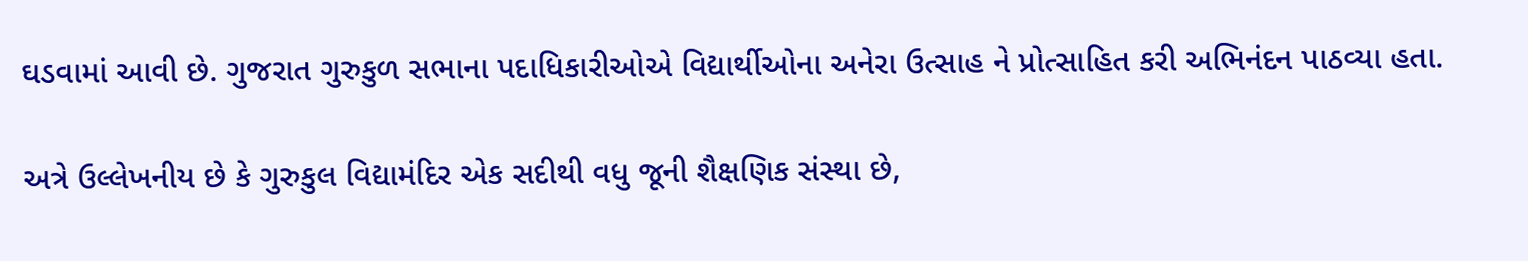ઘડવામાં આવી છે. ગુજરાત ગુરુકુળ સભાના પદાધિકારીઓએ વિદ્યાર્થીઓના અનેરા ઉત્સાહ ને પ્રોત્સાહિત કરી અભિનંદન પાઠવ્યા હતા.

અત્રે ઉલ્લેખનીય છે કે ગુરુકુલ વિદ્યામંદિર એક સદીથી વધુ જૂની શૈક્ષણિક સંસ્થા છે,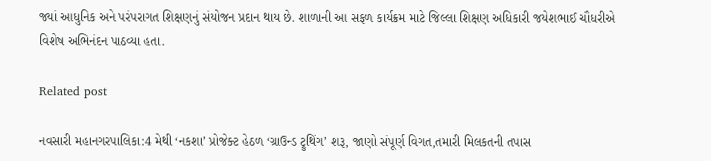જ્યાં આધુનિક અને પરંપરાગત શિક્ષણનું સંયોજન પ્રદાન થાય છે. શાળાની આ સફળ કાર્યક્રમ માટે જિલ્લા શિક્ષણ અધિકારી જયેશભાઈ ચૌધરીએ વિશેષ અભિનંદન પાઠવ્યા હતા.

Related post

નવસારી મહાનગરપાલિકા:4 મેથી ‘નકશા’ પ્રોજેક્ટ હેઠળ ‘ગ્રાઉન્ડ ટ્રુથિંગ’ શરૂ, જાણો સંપૂર્ણ વિગત,તમારી મિલકતની તપાસ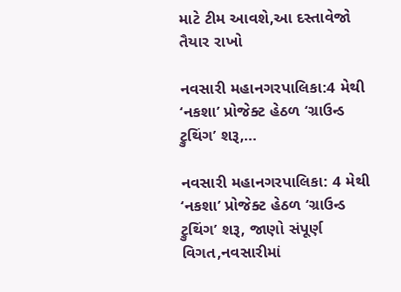માટે ટીમ આવશે,આ દસ્તાવેજો તૈયાર રાખો

નવસારી મહાનગરપાલિકા:4 મેથી ‘નકશા’ પ્રોજેક્ટ હેઠળ ‘ગ્રાઉન્ડ ટ્રુથિંગ’ શરૂ,…

નવસારી મહાનગરપાલિકા: 4 મેથી ‘નકશા’ પ્રોજેક્ટ હેઠળ ‘ગ્રાઉન્ડ ટ્રુથિંગ’ શરૂ, જાણો સંપૂર્ણ વિગત,નવસારીમાં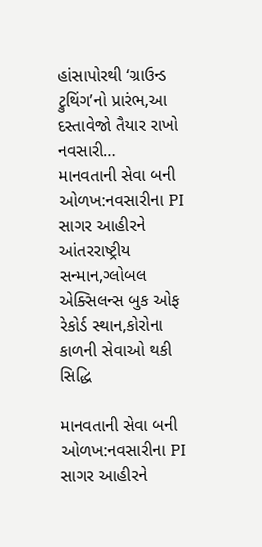હાંસાપોરથી ‘ગ્રાઉન્ડ ટ્રુથિંગ’નો પ્રારંભ,આ દસ્તાવેજો તૈયાર રાખો નવસારી…
માનવતાની સેવા બની ઓળખ:નવસારીના PI સાગર આહીરને આંતરરાષ્ટ્રીય સન્માન,ગ્લોબલ એક્સિલન્સ બુક ઓફ રેકોર્ડ સ્થાન,કોરોના કાળની સેવાઓ થકી સિદ્ધિ

માનવતાની સેવા બની ઓળખ:નવસારીના PI સાગર આહીરને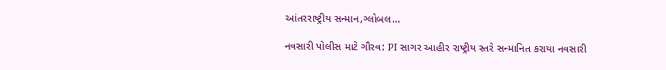આંતરરાષ્ટ્રીય સન્માન,ગ્લોબલ…

નવસારી પોલીસ માટે ગૌરવ: PI સાગર આહીર રાષ્ટ્રીય સ્તરે સન્માનિત કરાયા નવસારી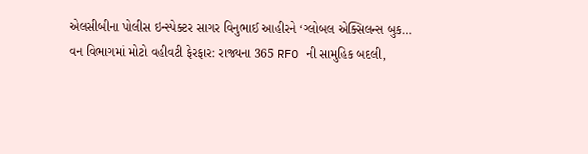એલસીબીના પોલીસ ઇન્સ્પેક્ટર સાગર વિનુભાઈ આહીરને ‘ગ્લોબલ એક્સિલન્સ બુક…
વન વિભાગમાં મોટો વહીવટી ફેરફાર: રાજ્યના 365 RFO ની સામુહિક બદલી,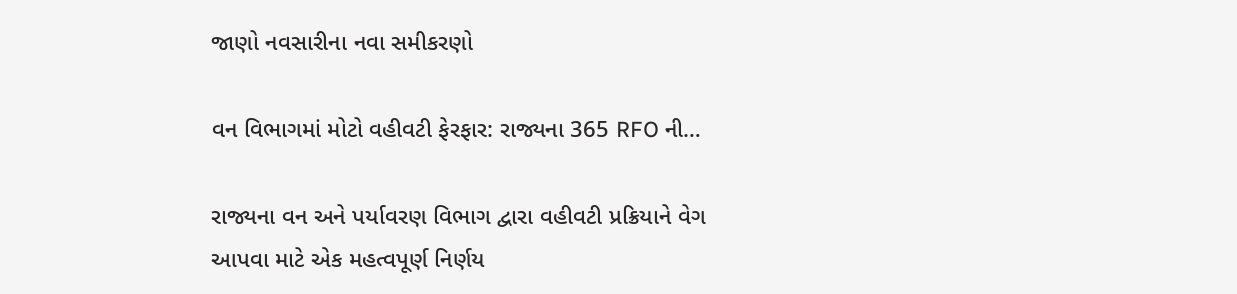જાણો નવસારીના નવા સમીકરણો

વન વિભાગમાં મોટો વહીવટી ફેરફાર: રાજ્યના 365 RFO ની…

રાજ્યના વન અને પર્યાવરણ વિભાગ દ્વારા વહીવટી પ્રક્રિયાને વેગ આપવા માટે એક મહત્વપૂર્ણ નિર્ણય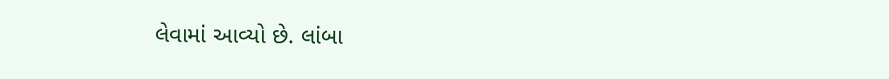લેવામાં આવ્યો છે. લાંબા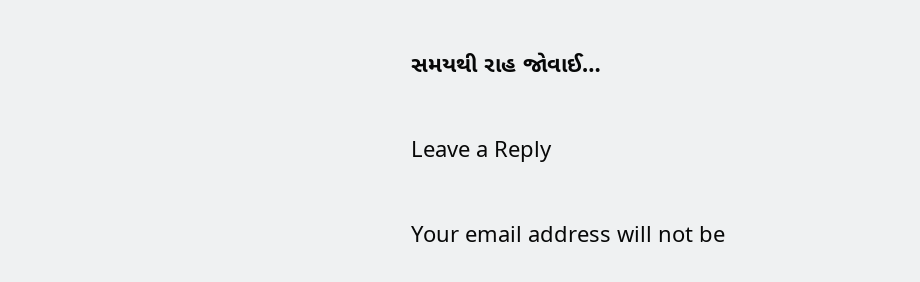સમયથી રાહ જોવાઈ…

Leave a Reply

Your email address will not be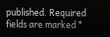published. Required fields are marked *